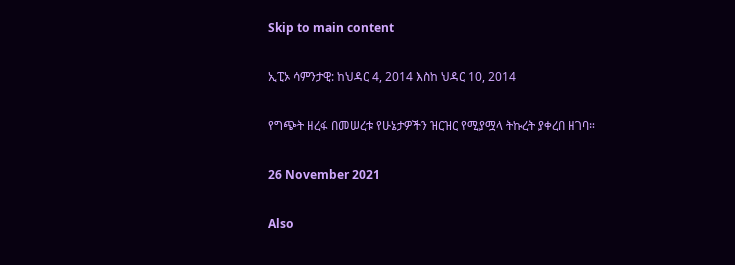Skip to main content

ኢፒኦ ሳምንታዊ: ከህዳር 4, 2014 እስከ ህዳር 10, 2014

የግጭት ዘረፋ በመሠረቱ የሁኔታዎችን ዝርዝር የሚያሟላ ትኩረት ያቀረበ ዘገባ።

26 November 2021

Also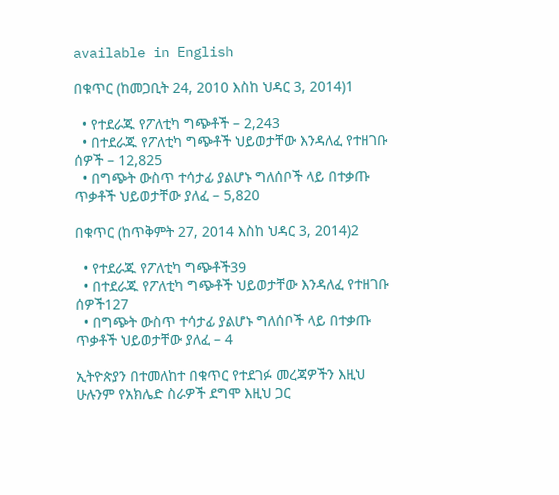available in English

በቁጥር (ከመጋቢት 24, 2010 እስከ ህዳር 3, 2014)1

  • የተደራጁ የፖለቲካ ግጭቶች – 2,243
  • በተደራጁ የፖለቲካ ግጭቶች ህይወታቸው እንዳለፈ የተዘገቡ ሰዎች – 12,825
  • በግጭት ውስጥ ተሳታፊ ያልሆኑ ግለሰቦች ላይ በተቃጡ ጥቃቶች ህይወታቸው ያለፈ – 5,820

በቁጥር (ከጥቅምት 27, 2014 እስከ ህዳር 3, 2014)2

  • የተደራጁ የፖለቲካ ግጭቶች39
  • በተደራጁ የፖለቲካ ግጭቶች ህይወታቸው እንዳለፈ የተዘገቡ ሰዎች127
  • በግጭት ውስጥ ተሳታፊ ያልሆኑ ግለሰቦች ላይ በተቃጡ ጥቃቶች ህይወታቸው ያለፈ – 4

ኢትዮጵያን በተመለከተ በቁጥር የተደገፉ መረጃዎችን እዚህ ሁሉንም የአክሌድ ስራዎች ደግሞ እዚህ ጋር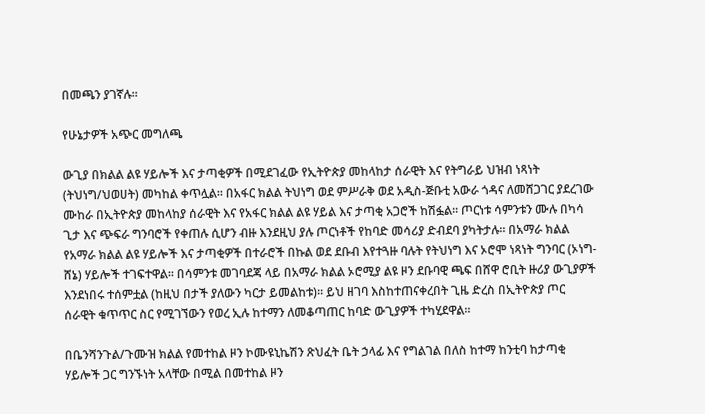በመጫን ያገኛሉ።

የሁኔታዎች አጭር መግለጫ

ውጊያ በክልል ልዩ ሃይሎች እና ታጣቂዎች በሚደገፈው የኢትዮጵያ መከላከታ ሰራዊት እና የትግራይ ህዝብ ነጻነት (ትህነግ/ህወሀት) መካከል ቀጥሏል። በአፋር ክልል ትህነግ ወደ ምሥራቅ ወደ አዲስ-ጅቡቲ አውራ ጎዳና ለመሸጋገር ያደረገው ሙከራ በኢትዮጵያ መከላከያ ሰራዊት እና የአፋር ክልል ልዩ ሃይል እና ታጣቂ አጋሮች ከሽፏል። ጦርነቱ ሳምንቱን ሙሉ በካሳ ጊታ እና ጭፍራ ግንባሮች የቀጠሉ ሲሆን ብዙ እንደዚህ ያሉ ጦርነቶች የከባድ መሳሪያ ድብደባ ያካትታሉ። በአማራ ክልል የአማራ ክልል ልዩ ሃይሎች እና ታጣቂዎች በተራሮች በኩል ወደ ደቡብ እየተጓዙ ባሉት የትህነግ እና ኦሮሞ ነጻነት ግንባር (ኦነግ-ሸኔ) ሃይሎች ተገፍተዋል። በሳምንቱ መገባደጃ ላይ በአማራ ክልል ኦሮሚያ ልዩ ዞን ደቡባዊ ጫፍ በሸዋ ሮቢት ዙሪያ ውጊያዎች እንደነበሩ ተሰምቷል (ከዚህ በታች ያለውን ካርታ ይመልከቱ)። ይህ ዘገባ እስከተጠናቀረበት ጊዜ ድረስ በኢትዮጵያ ጦር ሰራዊት ቁጥጥር ስር የሚገኘውን የወረ ኢሉ ከተማን ለመቆጣጠር ከባድ ውጊያዎች ተካሂደዋል።

በቤንሻንጉል/ጉሙዝ ክልል የመተከል ዞን ኮሙዩኒኬሽን ጽህፈት ቤት ኃላፊ እና የግልገል በለስ ከተማ ከንቲባ ከታጣቂ ሃይሎች ጋር ግንኙነት አላቸው በሚል በመተከል ዞን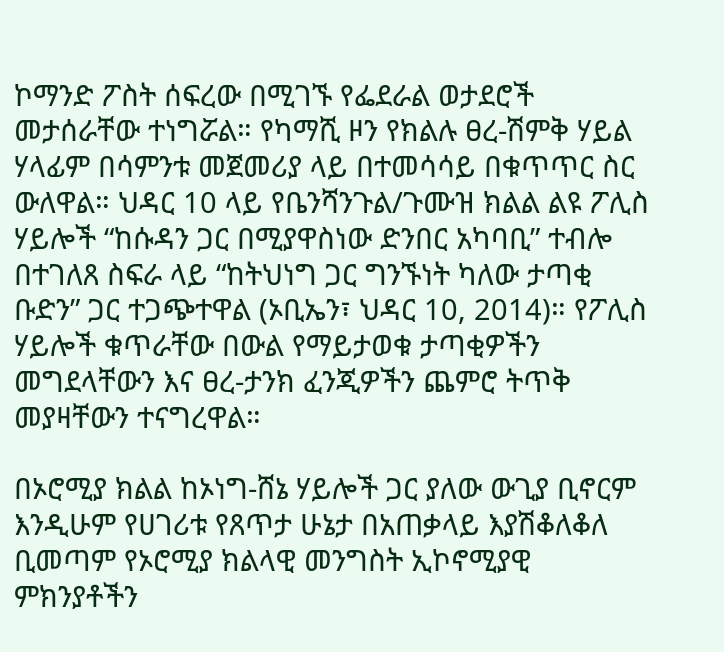ኮማንድ ፖስት ሰፍረው በሚገኙ የፌደራል ወታደሮች መታሰራቸው ተነግሯል። የካማሺ ዞን የክልሉ ፀረ-ሽምቅ ሃይል ሃላፊም በሳምንቱ መጀመሪያ ላይ በተመሳሳይ በቁጥጥር ስር ውለዋል። ህዳር 10 ላይ የቤንሻንጉል/ጉሙዝ ክልል ልዩ ፖሊስ ሃይሎች “ከሱዳን ጋር በሚያዋስነው ድንበር አካባቢ” ተብሎ በተገለጸ ስፍራ ላይ “ከትህነግ ጋር ግንኙነት ካለው ታጣቂ ቡድን” ጋር ተጋጭተዋል (ኦቢኤን፣ ህዳር 10, 2014)። የፖሊስ ሃይሎች ቁጥራቸው በውል የማይታወቁ ታጣቂዎችን መግደላቸውን እና ፀረ-ታንክ ፈንጂዎችን ጨምሮ ትጥቅ መያዛቸውን ተናግረዋል።

በኦሮሚያ ክልል ከኦነግ-ሸኔ ሃይሎች ጋር ያለው ውጊያ ቢኖርም እንዲሁም የሀገሪቱ የጸጥታ ሁኔታ በአጠቃላይ እያሽቆለቆለ ቢመጣም የኦሮሚያ ክልላዊ መንግስት ኢኮኖሚያዊ ምክንያቶችን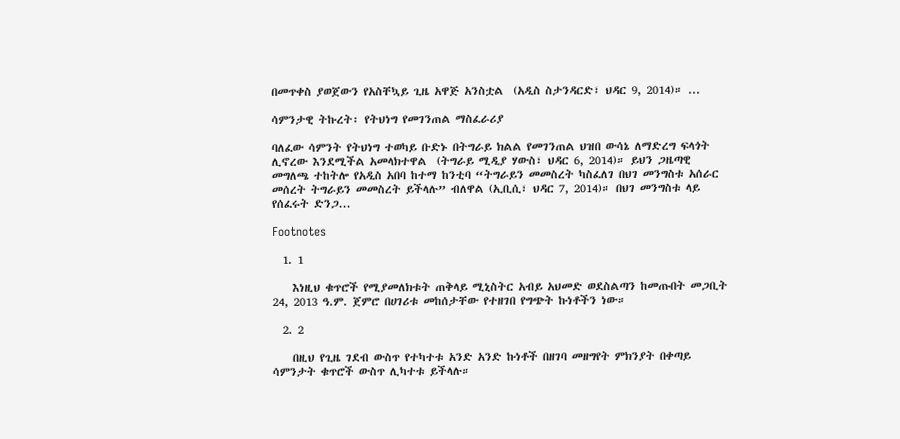በመጥቀስ ያወጀውን የአስቸኳይ ጊዜ አዋጅ አንስቷል  (አዲስ ስታንዳርድ፣ ህዳር 9, 2014)። ...

ሳምንታዊ ትኩረት፡ የትህነግ የመገንጠል ማስፈራሪያ

ባለፈው ሳምንት የትህነግ ተወካይ ቡድኑ በትግራይ ክልል የመገንጠል ህዝበ ውሳኔ ለማድረግ ፍላጎት ሊኖረው እንደሚችል አመላክተዋል  (ትግራይ ሚዲያ ሃውስ፣ ህዳር 6, 2014)። ይህን ጋዜጣዊ መግለጫ ተከትሎ የአዲስ አበባ ከተማ ከንቲባ “ትግራይን መመስረት ካስፈለገ በህገ መንግስቱ አሰራር መሰረት ትግራይን መመስረት ይችላሉ” ብለዋል (ኢቢሲ፣ ህዳር 7, 2014)። በህገ መንግስቱ ላይ የሰፈሩት ድንጋ...

Footnotes

  1. 1

    እነዚህ ቁጥሮች የሚያመለክቱት ጠቅላይ ሚኒስትር አብይ አህመድ ወደስልጣን ከመጡበት መጋቢት 24, 2013 ዓ.ም. ጀምሮ በሀገሪቱ መከሰታቸው የተዘገበ የግጭት ኩነቶችን ነው።

  2. 2

    በዚህ የጊዜ ገደብ ውስጥ የተካተቱ አንድ አንድ ኩነቶች በዘገባ መዘግየት ምክንያት በቀጣይ ሳምንታት ቁጥሮች ውስጥ ሊካተቱ ይችላሉ።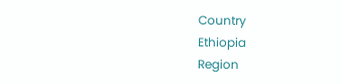Country
Ethiopia
Region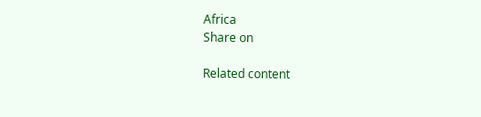Africa
Share on

Related content